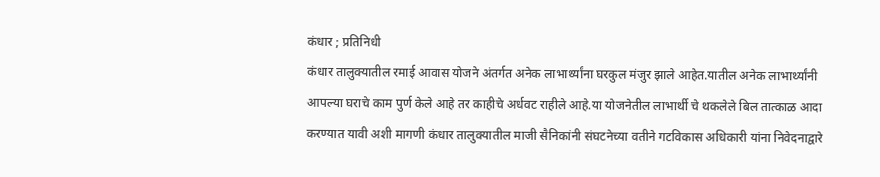कंधार ; प्रतिनिधी
कंधार तालुक्यातील रमाई आवास योजने अंतर्गत अनेक लाभार्थ्यांना घरकुल मंजुर झाले आहेत.यातील अनेक लाभार्थ्यांनी आपल्या घराचे काम पुर्ण केले आहे तर काहीचे अर्धवट राहीले आहे.या योजनेतील लाभार्थी चे थकलेले बिल तात्काळ आदा करण्यात यावी अशी मागणी कंधार तालुक्यातील माजी सैनिकांनी संघटनेच्या वतीने गटविकास अधिकारी यांना निवेदनाद्वारे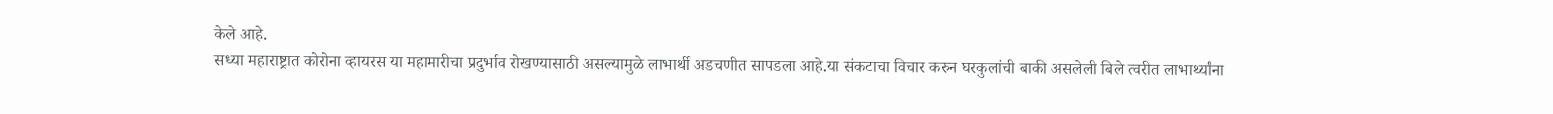केले आहे.
सध्या महाराष्ट्रात कोरोना व्हायरस या महामारीचा प्रदुर्भाव रोखण्यासाठी असल्यामुळे लाभार्थी अडचणीत सापडला आहे.या संकटाचा विचार करुन घरकुलांची बाकी असलेली बिले त्वरीत लाभार्थ्यांना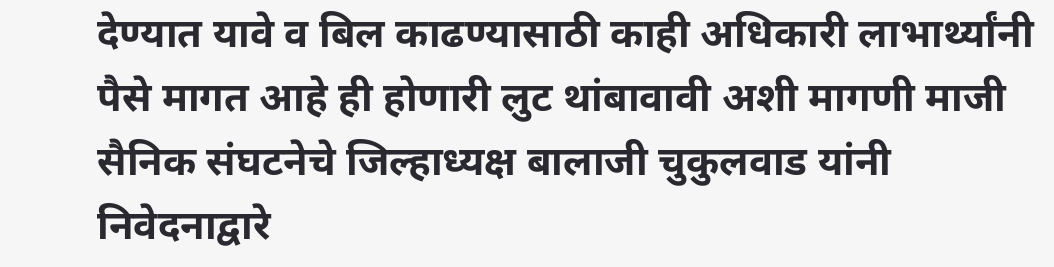देण्यात यावे व बिल काढण्यासाठी काही अधिकारी लाभार्थ्यांनी
पैसे मागत आहे ही होणारी लुट थांबावावी अशी मागणी माजी सैनिक संघटनेचे जिल्हाध्यक्ष बालाजी चुकुलवाड यांनी निवेदनाद्वारे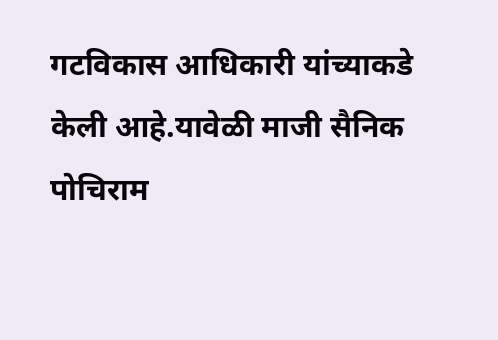गटविकास आधिकारी यांच्याकडे केली आहे.यावेळी माजी सैनिक पोचिराम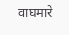वाघमारे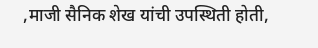,माजी सैनिक शेख यांची उपस्थिती होती,